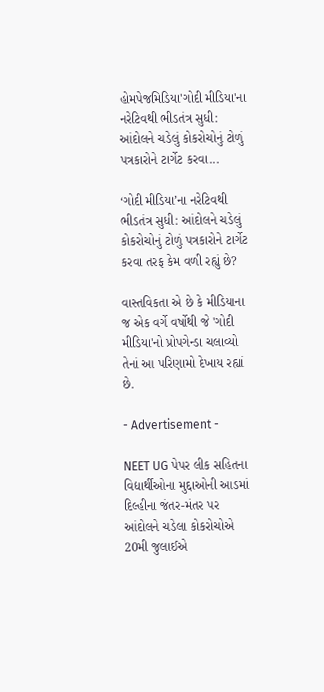હોમપેજમિડિયા'ગોદી મીડિયા'ના નરેટિવથી ભીડતંત્ર સુધી: આંદોલને ચડેલું કોકરોચોનું ટોળું પત્રકારોને ટાર્ગેટ કરવા...

‘ગોદી મીડિયા’ના નરેટિવથી ભીડતંત્ર સુધી: આંદોલને ચડેલું કોકરોચોનું ટોળું પત્રકારોને ટાર્ગેટ કરવા તરફ કેમ વળી રહ્યું છે?

વાસ્તવિકતા એ છે કે મીડિયાના જ એક વર્ગે વર્ષોથી જે 'ગોદી મીડિયા'નો પ્રોપગેન્ડા ચલાવ્યો તેનાં આ પરિણામો દેખાય રહ્યાં છે.

- Advertisement -

NEET UG પેપર લીક સહિતના વિદ્યાર્થીઓના મુદ્દાઓની આડમાં દિલ્હીના જંતર-મંતર પર આંદોલને ચડેલા કોકરોચોએ 20મી જુલાઈએ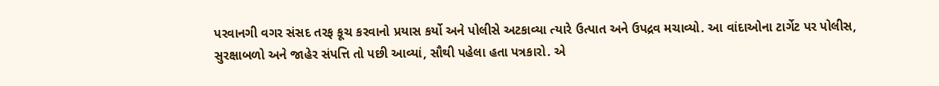પરવાનગી વગર સંસદ તરફ કૂચ કરવાનો પ્રયાસ કર્યો અને પોલીસે અટકાવ્યા ત્યારે ઉત્પાત અને ઉપદ્રવ મચાવ્યો. આ વાંદાઓના ટાર્ગેટ પર પોલીસ, સુરક્ષાબળો અને જાહેર સંપત્તિ તો પછી આવ્યાં, સૌથી પહેલા હતા પત્રકારો. એ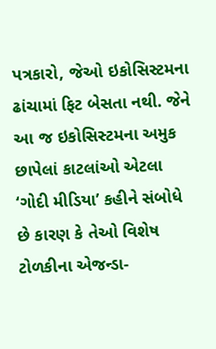પત્રકારો, જેઓ ઇકોસિસ્ટમના ઢાંચામાં ફિટ બેસતા નથી. જેને આ જ ઇકોસિસ્ટમના અમુક છાપેલાં કાટલાંઓ એટલા ‘ગોદી મીડિયા’ કહીને સંબોધે છે કારણ કે તેઓ વિશેષ ટોળકીના એજન્ડા-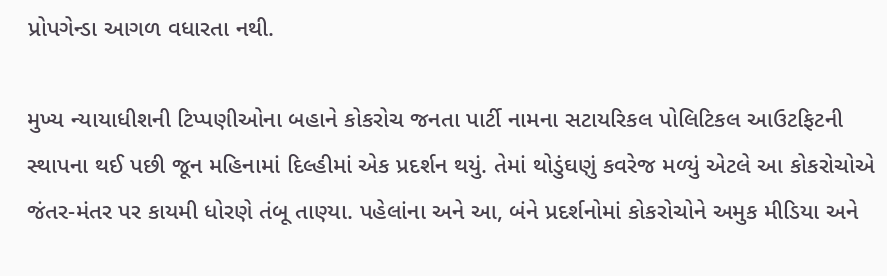પ્રોપગેન્ડા આગળ વધારતા નથી.

મુખ્ય ન્યાયાધીશની ટિપ્પણીઓના બહાને કોકરોચ જનતા પાર્ટી નામના સટાયરિકલ પોલિટિકલ આઉટફિટની સ્થાપના થઈ પછી જૂન મહિનામાં દિલ્હીમાં એક પ્રદર્શન થયું. તેમાં થોડુંઘણું કવરેજ મળ્યું એટલે આ કોકરોચોએ જંતર-મંતર પર કાયમી ધોરણે તંબૂ તાણ્યા. પહેલાંના અને આ, બંને પ્રદર્શનોમાં કોકરોચોને અમુક મીડિયા અને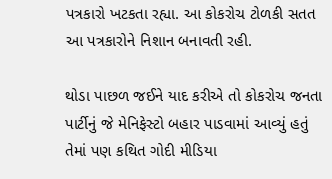પત્રકારો ખટકતા રહ્યા. આ કોકરોચ ટોળકી સતત આ પત્રકારોને નિશાન બનાવતી રહી.

થોડા પાછળ જઈને યાદ કરીએ તો કોકરોચ જનતા પાર્ટીનું જે મેનિફેસ્ટો બહાર પાડવામાં આવ્યું હતું તેમાં પણ કથિત ગોદી મીડિયા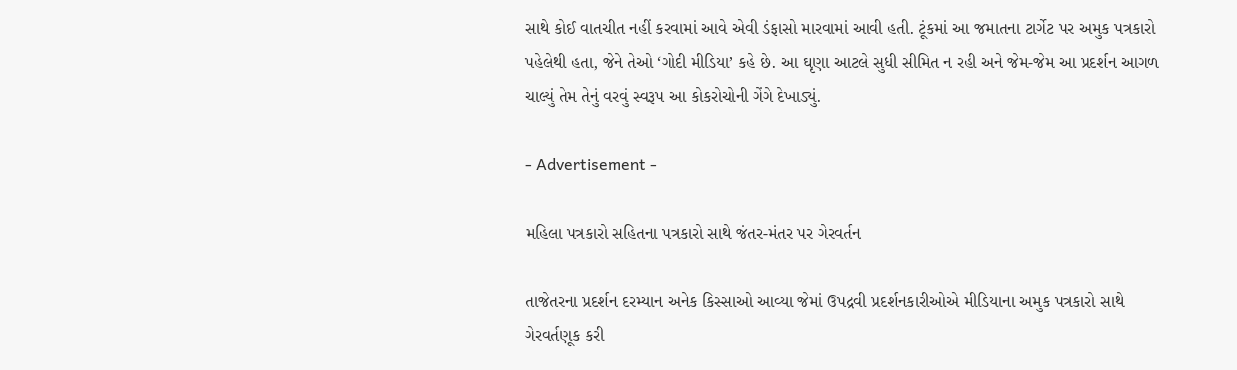સાથે કોઈ વાતચીત નહીં કરવામાં આવે એવી ડંફાસો મારવામાં આવી હતી. ટૂંકમાં આ જમાતના ટાર્ગેટ પર અમુક પત્રકારો પહેલેથી હતા, જેને તેઓ ‘ગોદી મીડિયા’ કહે છે. આ ઘૃણા આટલે સુધી સીમિત ન રહી અને જેમ-જેમ આ પ્રદર્શન આગળ ચાલ્યું તેમ તેનું વરવું સ્વરૂપ આ કોકરોચોની ગેંગે દેખાડ્યું.

- Advertisement -

મહિલા પત્રકારો સહિતના પત્રકારો સાથે જંતર-મંતર પર ગેરવર્તન

તાજેતરના પ્રદર્શન દરમ્યાન અનેક કિસ્સાઓ આવ્યા જેમાં ઉપદ્રવી પ્રદર્શનકારીઓએ મીડિયાના અમુક પત્રકારો સાથે ગેરવર્તણૂક કરી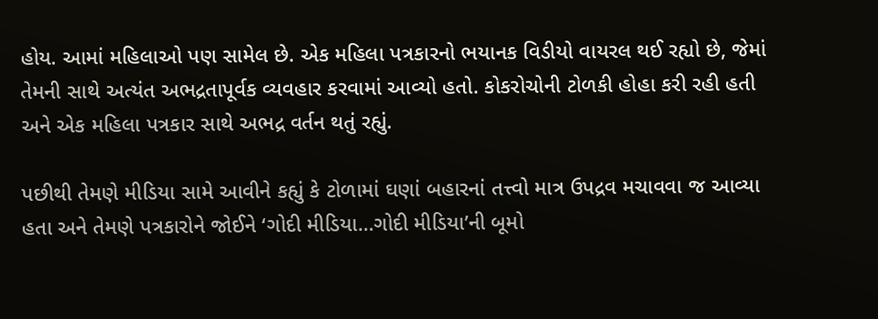હોય. આમાં મહિલાઓ પણ સામેલ છે. એક મહિલા પત્રકારનો ભયાનક વિડીયો વાયરલ થઈ રહ્યો છે, જેમાં તેમની સાથે અત્યંત અભદ્રતાપૂર્વક વ્યવહાર કરવામાં આવ્યો હતો. કોકરોચોની ટોળકી હોહા કરી રહી હતી અને એક મહિલા પત્રકાર સાથે અભદ્ર વર્તન થતું રહ્યું.

પછીથી તેમણે મીડિયા સામે આવીને કહ્યું કે ટોળામાં ઘણાં બહારનાં તત્ત્વો માત્ર ઉપદ્રવ મચાવવા જ આવ્યા હતા અને તેમણે પત્રકારોને જોઈને ‘ગોદી મીડિયા…ગોદી મીડિયા’ની બૂમો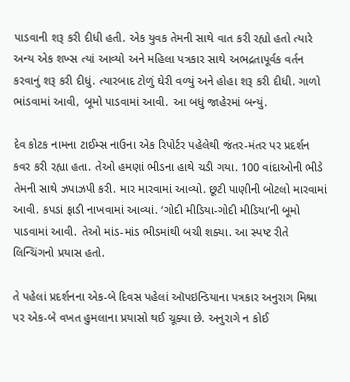પાડવાની શરૂ કરી દીધી હતી. એક યુવક તેમની સાથે વાત કરી રહ્યો હતો ત્યારે અન્ય એક શખ્સ ત્યાં આવ્યો અને મહિલા પત્રકાર સાથે અભદ્રતાપૂર્વક વર્તન કરવાનું શરૂ કરી દીધું. ત્યારબાદ ટોળું ઘેરી વળ્યું અને હોહા શરૂ કરી દીધી. ગાળો ભાંડવામાં આવી, બૂમો પાડવામાં આવી. આ બધું જાહેરમાં બન્યું.

દેવ કોટક નામના ટાઈમ્સ નાઉના એક રિપોર્ટર પહેલેથી જંતર-મંતર પર પ્રદર્શન કવર કરી રહ્યા હતા. તેઓ હમણાં ભીડના હાથે ચડી ગયા. 100 વાંદાઓની ભીડે તેમની સાથે ઝપાઝપી કરી. માર મારવામાં આવ્યો. છૂટી પાણીની બોટલો મારવામાં આવી. કપડાં ફાડી નાખવામાં આવ્યાં. ‘ગોદી મીડિયા-ગોદી મીડિયા’ની બૂમો પાડવામાં આવી. તેઓ માંડ-માંડ ભીડમાંથી બચી શક્યા. આ સ્પષ્ટ રીતે લિન્ચિંગનો પ્રયાસ હતો.

તે પહેલાં પ્રદર્શનના એક-બે દિવસ પહેલાં ઑપઇન્ડિયાના પત્રકાર અનુરાગ મિશ્રા પર એક-બે વખત હુમલાના પ્રયાસો થઈ ચૂક્યા છે. અનુરાગે ન કોઈ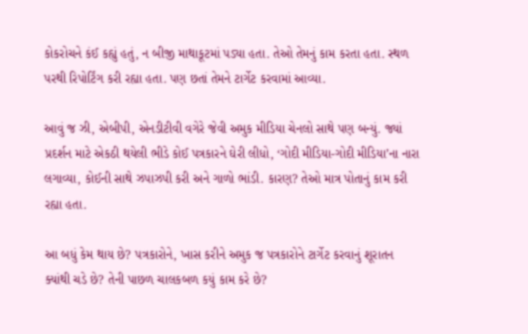કોકરોચને કંઈ કહ્યું હતું, ન બીજી માથાકૂટમાં પડ્યા હતા. તેઓ તેમનું કામ કરતા હતા. સ્થળ પરથી રિપોર્ટિંગ કરી રહ્યા હતા. પણ છતાં તેમને ટાર્ગેટ કરવામાં આવ્યા.

આવું જ ઝી, એબીપી, એનડીટીવી વગેરે જેવી અમુક મીડિયા ચેનલો સાથે પણ બન્યું. જ્યાં પ્રદર્શન માટે એકઠી થયેલી ભીડે કોઈ પત્રકારને ઘેરી લીધો, ‘ગોદી મીડિયા-ગોદી મીડિયા’ના નારા લગાવ્યા, કોઈની સાથે ઝપાઝપી કરી અને ગાળો ભાંડી. કારણ? તેઓ માત્ર પોતાનું કામ કરી રહ્યા હતા.

આ બધું કેમ થાય છે? પત્રકારોને, ખાસ કરીને અમુક જ પત્રકારોને ટાર્ગેટ કરવાનું શૂરાતન ક્યાંથી ચડે છે? તેની પાછળ ચાલકબળ કયું કામ કરે છે?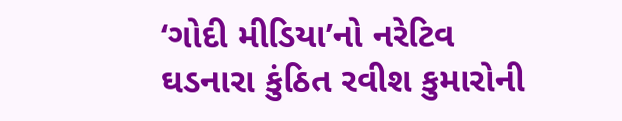‘ગોદી મીડિયા’નો નરેટિવ ઘડનારા કુંઠિત રવીશ કુમારોની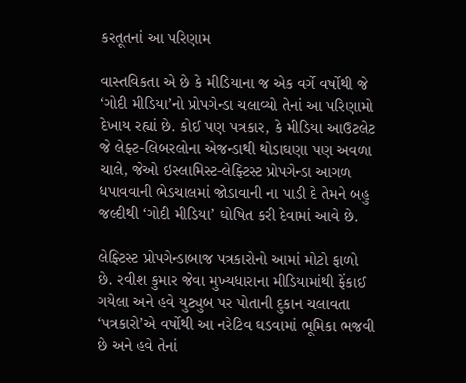કરતૂતનાં આ પરિણામ

વાસ્તવિકતા એ છે કે મીડિયાના જ એક વર્ગે વર્ષોથી જે ‘ગોદી મીડિયા’નો પ્રોપગેન્ડા ચલાવ્યો તેનાં આ પરિણામો દેખાય રહ્યાં છે. કોઈ પણ પત્રકાર, કે મીડિયા આઉટલેટ જે લેફ્ટ-લિબરલોના એજન્ડાથી થોડાઘણા પણ અવળા ચાલે, જેઓ ઇસ્લામિસ્ટ-લેફ્ટિસ્ટ પ્રોપગેન્ડા આગળ ધપાવવાની ભેડચાલમાં જોડાવાની ના પાડી દે તેમને બહુ જલ્દીથી ‘ગોદી મીડિયા’ ઘોષિત કરી દેવામાં આવે છે.

લેફ્ટિસ્ટ પ્રોપગેન્ડાબાજ પત્રકારોનો આમાં મોટો ફાળો છે. રવીશ કુમાર જેવા મુખ્યધારાના મીડિયામાંથી ફેંકાઈ ગયેલા અને હવે યુટ્યુબ પર પોતાની દુકાન ચલાવતા ‘પત્રકારો’એ વર્ષોથી આ નરેટિવ ઘડવામાં ભૂમિકા ભજવી છે અને હવે તેનાં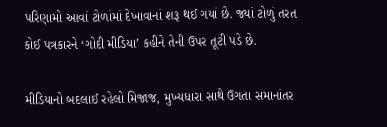પરિણામો આવાં ટોળાંમાં દેખાવાનાં શરૂ થઈ ગયાં છે. જ્યાં ટોળું તરત કોઈ પત્રકારને ‘ગોદી મીડિયા’ કહીને તેની ઉપર તૂટી પડે છે.

મીડિયાનો બદલાઈ રહેલો મિજાજ, મુખ્યધારા સાથે ઉગતા સમાનાંતર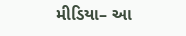મીડિયા– આ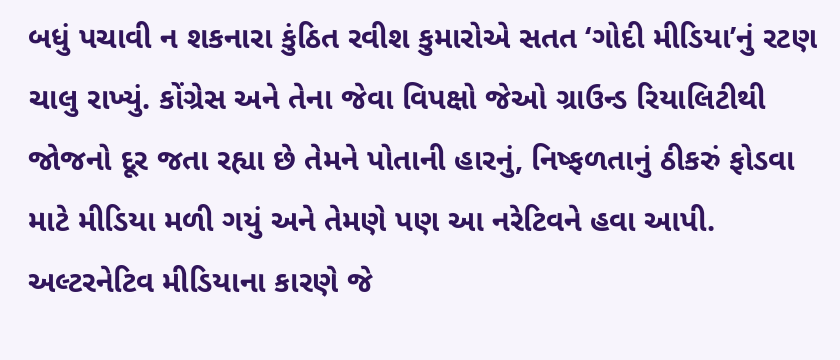બધું પચાવી ન શકનારા કુંઠિત રવીશ કુમારોએ સતત ‘ગોદી મીડિયા’નું રટણ ચાલુ રાખ્યું. કોંગ્રેસ અને તેના જેવા વિપક્ષો જેઓ ગ્રાઉન્ડ રિયાલિટીથી જોજનો દૂર જતા રહ્યા છે તેમને પોતાની હારનું, નિષ્ફળતાનું ઠીકરું ફોડવા માટે મીડિયા મળી ગયું અને તેમણે પણ આ નરેટિવને હવા આપી. અલ્ટરનેટિવ મીડિયાના કારણે જે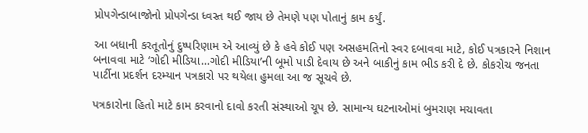પ્રોપગેન્ડાબાજોનો પ્રોપગેન્ડા ધ્વસ્ત થઈ જાય છે તેમણે પણ પોતાનું કામ કર્યું.

આ બધાની કરતૂતોનું દુષ્પરિણામ એ આવ્યું છે કે હવે કોઈ પણ અસહમતિનો સ્વર દબાવવા માટે, કોઈ પત્રકારને નિશાન બનાવવા માટે ‘ગોદી મીડિયા…ગોદી મીડિયા’ની બૂમો પાડી દેવાય છે અને બાકીનું કામ ભીડ કરી દે છે. કોકરોચ જનતા પાર્ટીના પ્રદર્શન દરમ્યાન પત્રકારો પર થયેલા હુમલા આ જ સૂચવે છે.

પત્રકારોના હિતો માટે કામ કરવાનો દાવો કરતી સંસ્થાઓ ચૂપ છે. સામાન્ય ઘટનાઓમાં બુમરાણ મચાવતા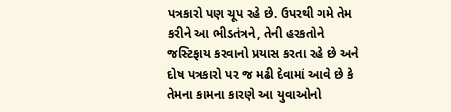પત્રકારો પણ ચૂપ રહે છે. ઉપરથી ગમે તેમ કરીને આ ભીડતંત્રને, તેની હરકતોને જસ્ટિફાય કરવાનો પ્રયાસ કરતા રહે છે અને દોષ પત્રકારો પર જ મઢી દેવામાં આવે છે કે તેમના કામના કારણે આ યુવાઓનો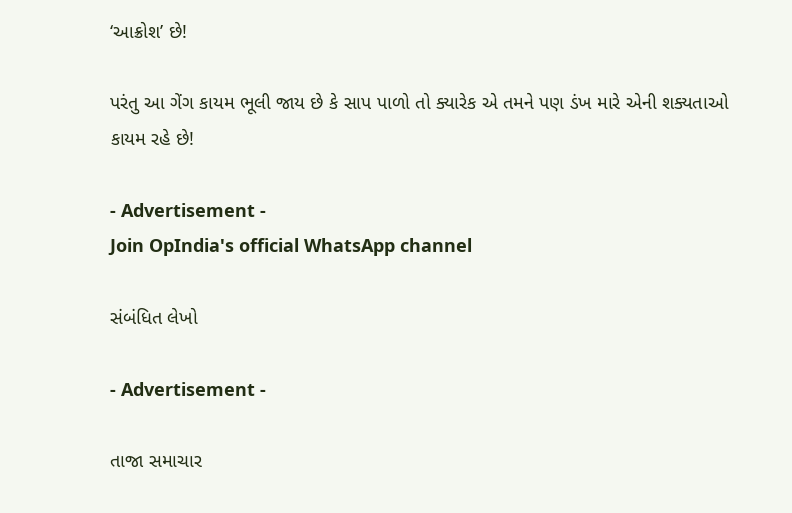‘આક્રોશ’ છે!

પરંતુ આ ગેંગ કાયમ ભૂલી જાય છે કે સાપ પાળો તો ક્યારેક એ તમને પણ ડંખ મારે એની શક્યતાઓ કાયમ રહે છે!

- Advertisement -
Join OpIndia's official WhatsApp channel

સંબંધિત લેખો

- Advertisement -

તાજા સમાચાર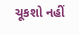ચૂકશો નહીં